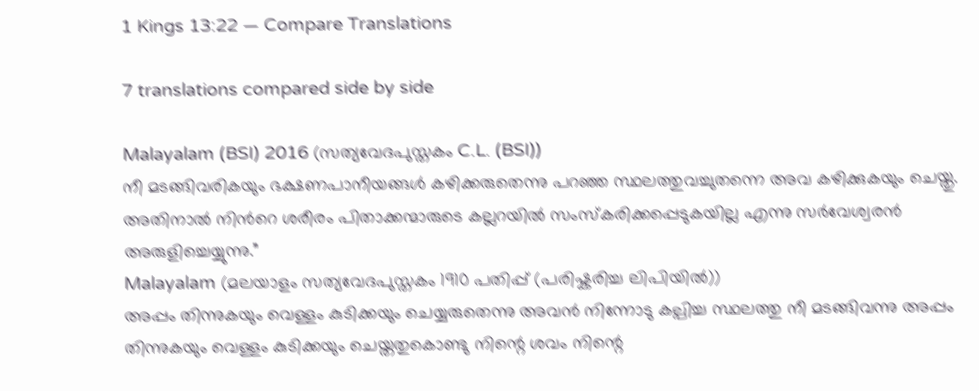1 Kings 13:22 — Compare Translations

7 translations compared side by side

Malayalam (BSI) 2016 (സത്യവേദപുസ്തകം C.L. (BSI))
നീ മടങ്ങിവരികയും ഭക്ഷണപാനീയങ്ങള്‍ കഴിക്കരുതെന്നു പറഞ്ഞ സ്ഥലത്തുവച്ചുതന്നെ അവ കഴിക്കുകയും ചെയ്തു. അതിനാല്‍ നിന്‍റെ ശരീരം പിതാക്കന്മാരുടെ കല്ലറയില്‍ സംസ്കരിക്കപ്പെടുകയില്ല എന്നു സര്‍വേശ്വരന്‍ അരുളിച്ചെയ്യുന്നു.”
Malayalam (മലയാളം സത്യവേദപുസ്തകം 1910 പതിപ്പ് (പരിഷ്കരിച്ച ലിപിയിൽ))
അപ്പം തിന്നുകയും വെള്ളം കുടിക്കയും ചെയ്യരുതെന്നു അവൻ നിന്നോടു കല്പിച്ച സ്ഥലത്തു നീ മടങ്ങിവന്നു അപ്പം തിന്നുകയും വെള്ളം കുടിക്കയും ചെയ്തതുകൊണ്ടു നിന്റെ ശവം നിന്റെ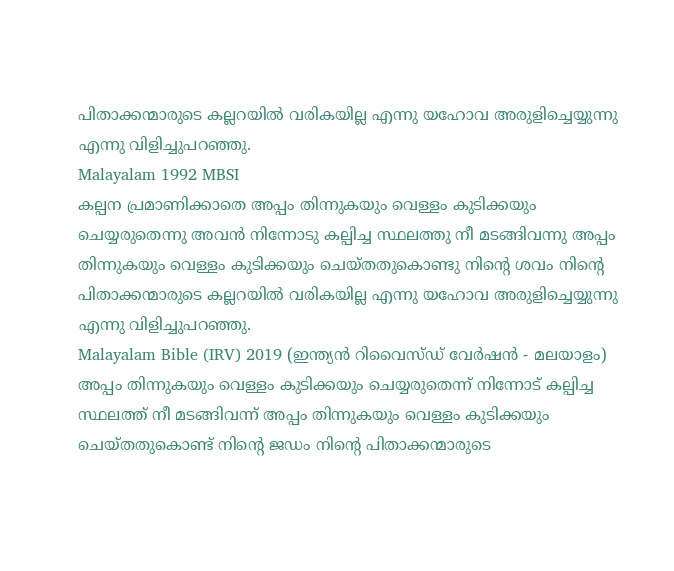പിതാക്കന്മാരുടെ കല്ലറയിൽ വരികയില്ല എന്നു യഹോവ അരുളിച്ചെയ്യുന്നു എന്നു വിളിച്ചുപറഞ്ഞു.
Malayalam 1992 MBSI
കല്പന പ്രമാണിക്കാതെ അപ്പം തിന്നുകയും വെള്ളം കുടിക്കയും ചെയ്യരുതെന്നു അവന്‍ നിന്നോടു കല്പിച്ച സ്ഥലത്തു നീ മടങ്ങിവന്നു അപ്പം തിന്നുകയും വെള്ളം കുടിക്കയും ചെയ്തതുകൊണ്ടു നിന്റെ ശവം നിന്റെ പിതാക്കന്മാരുടെ കല്ലറയില്‍ വരികയില്ല എന്നു യഹോവ അരുളിച്ചെയ്യുന്നു എന്നു വിളിച്ചുപറഞ്ഞു.
Malayalam Bible (IRV) 2019 (ഇന്ത്യൻ റിവൈസ്ഡ് വേർഷൻ - മലയാളം)
അപ്പം തിന്നുകയും വെള്ളം കുടിക്കയും ചെയ്യരുതെന്ന് നിന്നോട് കല്പിച്ച സ്ഥലത്ത് നീ മടങ്ങിവന്ന് അപ്പം തിന്നുകയും വെള്ളം കുടിക്കയും ചെയ്തതുകൊണ്ട് നിന്റെ ജഡം നിന്റെ പിതാക്കന്മാരുടെ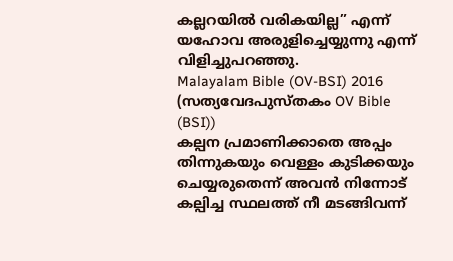കല്ലറയിൽ വരികയില്ല” എന്ന് യഹോവ അരുളിച്ചെയ്യുന്നു എന്ന് വിളിച്ചുപറഞ്ഞു.
Malayalam Bible (OV-BSI) 2016 (സത്യവേദപുസ്തകം OV Bible (BSI))
കല്പന പ്രമാണിക്കാതെ അപ്പം തിന്നുകയും വെള്ളം കുടിക്കയും ചെയ്യരുതെന്ന് അവന്‍ നിന്നോട് കല്പിച്ച സ്ഥലത്ത് നീ മടങ്ങിവന്ന്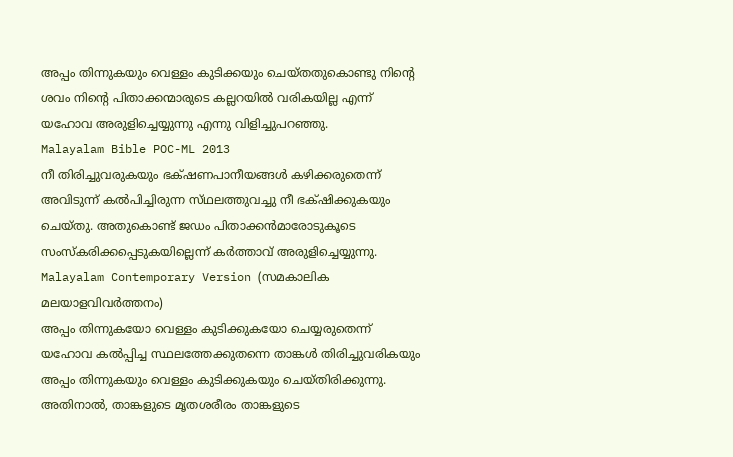അപ്പം തിന്നുകയും വെള്ളം കുടിക്കയും ചെയ്തതുകൊണ്ടു നിന്‍റെ ശവം നിന്‍റെ പിതാക്കന്മാരുടെ കല്ലറയിൽ വരികയില്ല എന്ന് യഹോവ അരുളിച്ചെയ്യുന്നു എന്നു വിളിച്ചുപറഞ്ഞു.
Malayalam Bible POC-ML 2013
നീ തിരിച്ചുവരുകയും ഭക്‌ഷണപാനീയങ്ങള്‍ കഴിക്കരുതെന്ന്‌ അവിടുന്ന്‌ കല്‍പിച്ചിരുന്ന സ്‌ഥലത്തുവച്ചു നീ ഭക്‌ഷിക്കുകയും ചെയ്‌തു. അതുകൊണ്ട്‌ ജഡം പിതാക്കന്‍മാരോടുകൂടെ സംസ്‌കരിക്കപ്പെടുകയില്ലെന്ന്‌ കര്‍ത്താവ്‌ അരുളിച്ചെയ്യുന്നു.
Malayalam Contemporary Version (സമകാലിക മലയാളവിവർത്തനം)
അപ്പം തിന്നുകയോ വെള്ളം കുടിക്കുകയോ ചെയ്യരുതെന്ന് യഹോവ കൽപ്പിച്ച സ്ഥലത്തേക്കുതന്നെ താങ്കൾ തിരിച്ചുവരികയും അപ്പം തിന്നുകയും വെള്ളം കുടിക്കുകയും ചെയ്തിരിക്കുന്നു. അതിനാൽ, താങ്കളുടെ മൃതശരീരം താങ്കളുടെ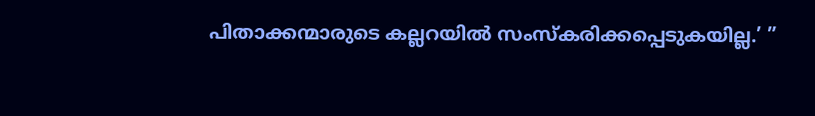പിതാക്കന്മാരുടെ കല്ലറയിൽ സംസ്കരിക്കപ്പെടുകയില്ല.’ ”